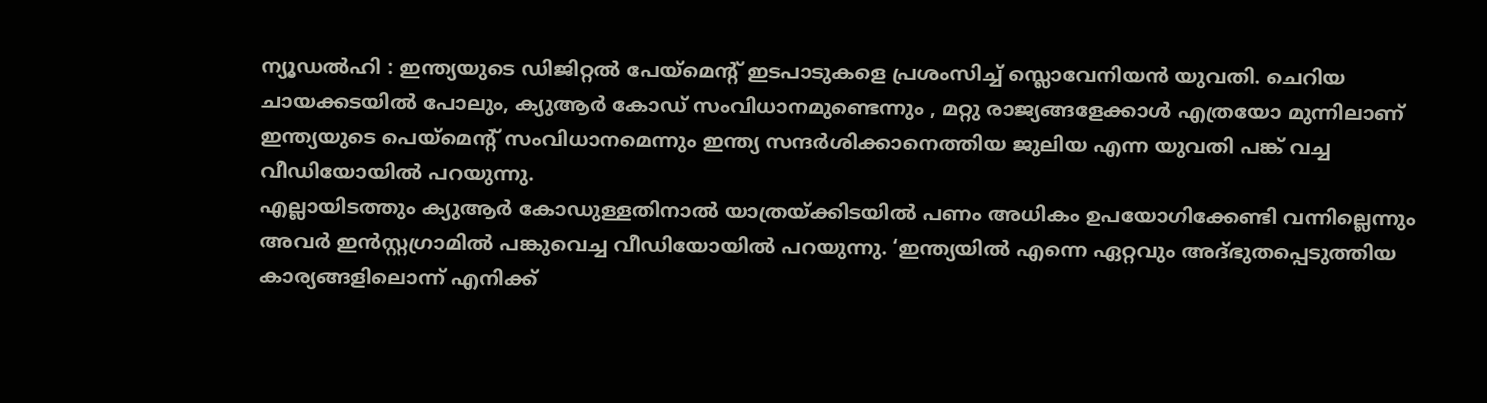ന്യൂഡൽഹി : ഇന്ത്യയുടെ ഡിജിറ്റൽ പേയ്മെന്റ് ഇടപാടുകളെ പ്രശംസിച്ച് സ്ലൊവേനിയൻ യുവതി. ചെറിയ ചായക്കടയിൽ പോലും, ക്യുആർ കോഡ് സംവിധാനമുണ്ടെന്നും , മറ്റു രാജ്യങ്ങളേക്കാൾ എത്രയോ മുന്നിലാണ് ഇന്ത്യയുടെ പെയ്മെന്റ് സംവിധാനമെന്നും ഇന്ത്യ സന്ദർശിക്കാനെത്തിയ ജുലിയ എന്ന യുവതി പങ്ക് വച്ച വീഡിയോയിൽ പറയുന്നു.
എല്ലായിടത്തും ക്യുആർ കോഡുള്ളതിനാൽ യാത്രയ്ക്കിടയിൽ പണം അധികം ഉപയോഗിക്കേണ്ടി വന്നില്ലെന്നും അവർ ഇൻസ്റ്റഗ്രാമിൽ പങ്കുവെച്ച വീഡിയോയിൽ പറയുന്നു. ‘ഇന്ത്യയിൽ എന്നെ ഏറ്റവും അദ്ഭുതപ്പെടുത്തിയ കാര്യങ്ങളിലൊന്ന് എനിക്ക്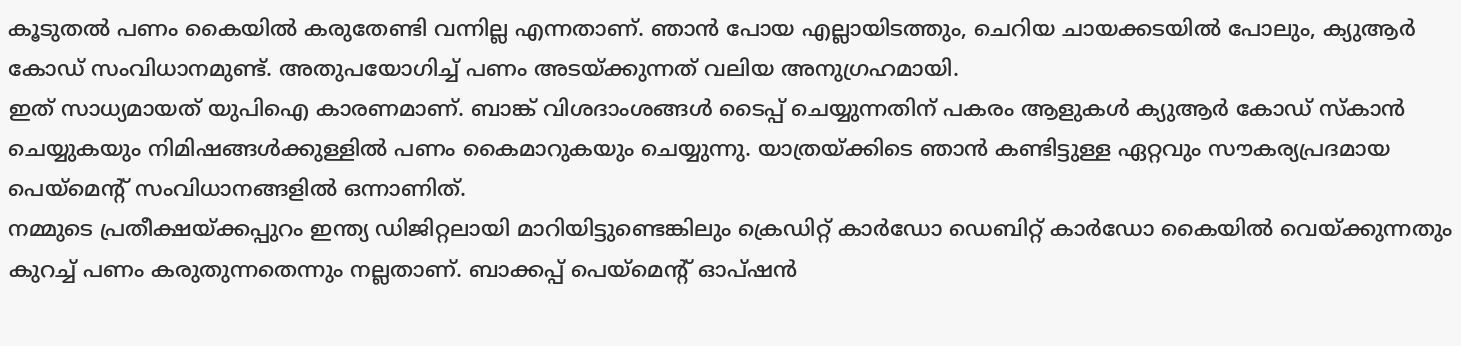കൂടുതൽ പണം കൈയിൽ കരുതേണ്ടി വന്നില്ല എന്നതാണ്. ഞാൻ പോയ എല്ലായിടത്തും, ചെറിയ ചായക്കടയിൽ പോലും, ക്യുആർ കോഡ് സംവിധാനമുണ്ട്. അതുപയോഗിച്ച് പണം അടയ്ക്കുന്നത് വലിയ അനുഗ്രഹമായി.
ഇത് സാധ്യമായത് യുപിഐ കാരണമാണ്. ബാങ്ക് വിശദാംശങ്ങൾ ടൈപ്പ് ചെയ്യുന്നതിന് പകരം ആളുകൾ ക്യുആർ കോഡ് സ്കാൻ ചെയ്യുകയും നിമിഷങ്ങൾക്കുള്ളിൽ പണം കൈമാറുകയും ചെയ്യുന്നു. യാത്രയ്ക്കിടെ ഞാൻ കണ്ടിട്ടുള്ള ഏറ്റവും സൗകര്യപ്രദമായ പെയ്മെന്റ് സംവിധാനങ്ങളിൽ ഒന്നാണിത്.
നമ്മുടെ പ്രതീക്ഷയ്ക്കപ്പുറം ഇന്ത്യ ഡിജിറ്റലായി മാറിയിട്ടുണ്ടെങ്കിലും ക്രെഡിറ്റ് കാർഡോ ഡെബിറ്റ് കാർഡോ കൈയിൽ വെയ്ക്കുന്നതും കുറച്ച് പണം കരുതുന്നതെന്നും നല്ലതാണ്. ബാക്കപ്പ് പെയ്മെന്റ് ഓപ്ഷൻ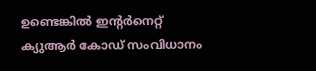ഉണ്ടെങ്കിൽ ഇന്റർനെറ്റ് ക്യുആർ കോഡ് സംവിധാനം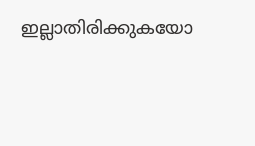ഇല്ലാതിരിക്കുകയോ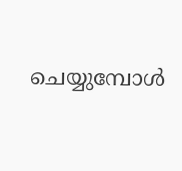ചെയ്യുമ്പോൾ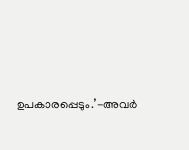ഉപകാരപ്പെടും.’-അവർ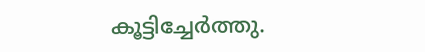കൂട്ടിച്ചേർത്തു.